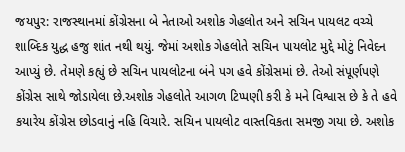જયપુર: રાજસ્થાનમાં કોંગ્રેસના બે નેતાઓ અશોક ગેહલોત અને સચિન પાયલટ વચ્ચે શાબ્દિક યુદ્ધ હજુ શાંત નથી થયું. જેમાં અશોક ગેહલોતે સચિન પાયલોટ મુદ્દે મોટું નિવેદન આપ્યું છે. તેમણે કહ્યું છે સચિન પાયલોટના બંને પગ હવે કોંગ્રેસમાં છે. તેઓ સંપૂર્ણપણે કોંગ્રેસ સાથે જોડાયેલા છે.અશોક ગેહલોતે આગળ ટિપ્પણી કરી કે મને વિશ્વાસ છે કે તે હવે કયારેય કોંગ્રેસ છોડવાનું નહિ વિચારે. સચિન પાયલોટ વાસ્તવિકતા સમજી ગયા છે. અશોક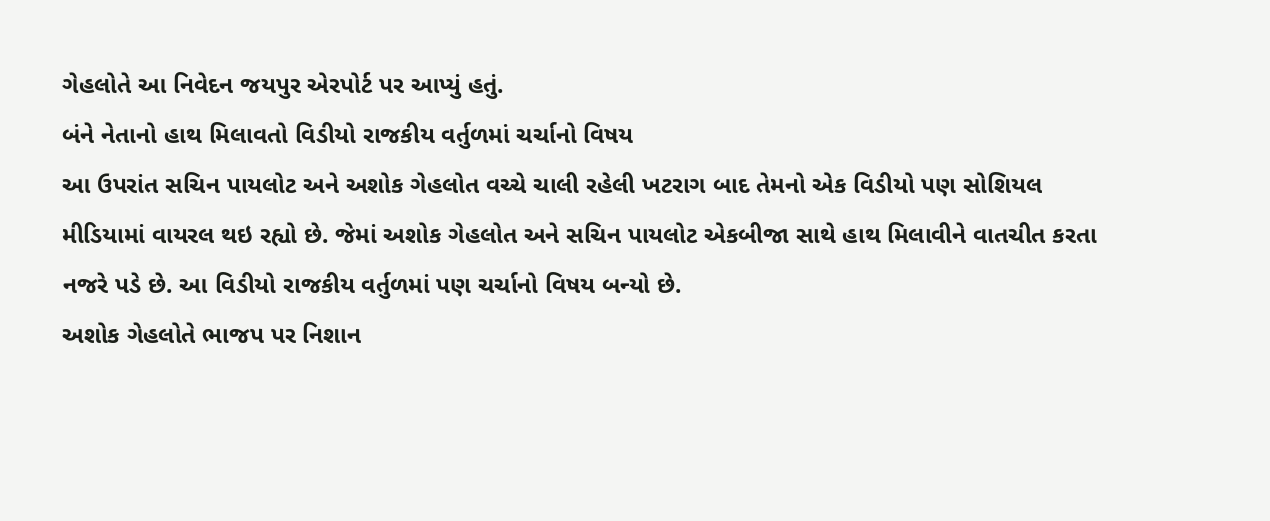ગેહલોતે આ નિવેદન જયપુર એરપોર્ટ પર આપ્યું હતું.
બંને નેતાનો હાથ મિલાવતો વિડીયો રાજકીય વર્તુળમાં ચર્ચાનો વિષય
આ ઉપરાંત સચિન પાયલોટ અને અશોક ગેહલોત વચ્ચે ચાલી રહેલી ખટરાગ બાદ તેમનો એક વિડીયો પણ સોશિયલ મીડિયામાં વાયરલ થઇ રહ્યો છે. જેમાં અશોક ગેહલોત અને સચિન પાયલોટ એકબીજા સાથે હાથ મિલાવીને વાતચીત કરતા નજરે પડે છે. આ વિડીયો રાજકીય વર્તુળમાં પણ ચર્ચાનો વિષય બન્યો છે.
અશોક ગેહલોતે ભાજપ પર નિશાન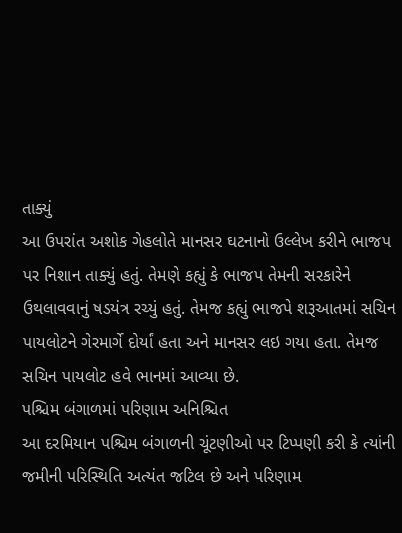તાક્યું
આ ઉપરાંત અશોક ગેહલોતે માનસર ઘટનાનો ઉલ્લેખ કરીને ભાજપ પર નિશાન તાક્યું હતું. તેમણે કહ્યું કે ભાજપ તેમની સરકારેને ઉથલાવવાનું ષડયંત્ર રચ્યું હતું. તેમજ કહ્યું ભાજપે શરૂઆતમાં સચિન પાયલોટને ગેરમાર્ગે દોર્યાં હતા અને માનસર લઇ ગયા હતા. તેમજ સચિન પાયલોટ હવે ભાનમાં આવ્યા છે.
પશ્ચિમ બંગાળમાં પરિણામ અનિશ્ચિત
આ દરમિયાન પશ્ચિમ બંગાળની ચૂંટણીઓ પર ટિપ્પણી કરી કે ત્યાંની જમીની પરિસ્થિતિ અત્યંત જટિલ છે અને પરિણામ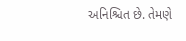અનિશ્ચિત છે. તેમણે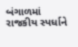બંગાળમાં રાજકીય સ્પર્ધાને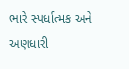ભારે સ્પર્ધાત્મક અને અણધારી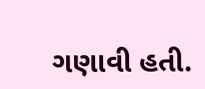ગણાવી હતી.